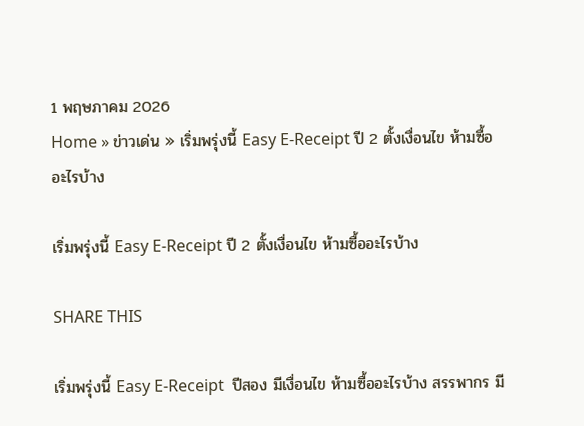1 พฤษภาคม 2026
Home » ข่าวเด่น » เริ่มพรุ่งนี้ Easy E-Receipt ปี 2 ตั้งเงื่อนไข ห้ามซื้ออะไรบ้าง

เริ่มพรุ่งนี้ Easy E-Receipt ปี 2 ตั้งเงื่อนไข ห้ามซื้ออะไรบ้าง

SHARE THIS

เริ่มพรุ่งนี้ Easy E-Receipt  ปีสอง มีเงื่อนไข ห้ามซื้ออะไรบ้าง สรรพากร มี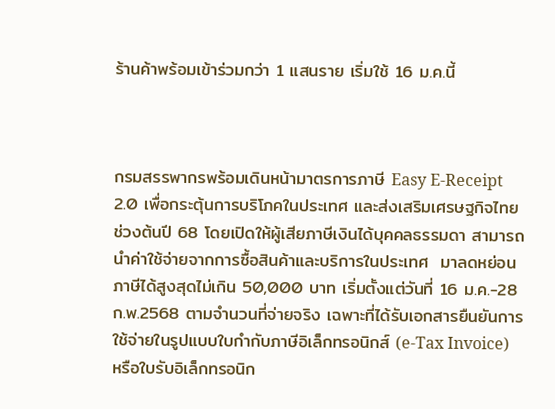ร้านค้าพร้อมเข้าร่วมกว่า 1 แสนราย เริ่มใช้ 16 ม.ค.นี้



กรมสรรพากรพร้อมเดินหน้ามาตรการภาษี Easy E-Receipt 2.0 เพื่อกระตุ้นการบริโภคในประเทศ และส่งเสริมเศรษฐกิจไทยช่วงต้นปี 68 โดยเปิดให้ผู้เสียภาษีเงินได้บุคคลธรรมดา สามารถนำค่าใช้จ่ายจากการซื้อสินค้าและบริการในประเทศ  มาลดหย่อนภาษีได้สูงสุดไม่เกิน 50,000 บาท เริ่มตั้งแต่วันที่ 16 ม.ค.-28 ก.พ.2568 ตามจำนวนที่จ่ายจริง เฉพาะที่ได้รับเอกสารยืนยันการใช้จ่ายในรูปแบบใบกำกับภาษีอิเล็กทรอนิกส์ (e-Tax Invoice) หรือใบรับอิเล็กทรอนิก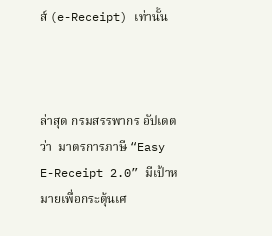ส์ (e-Receipt) เท่านั้น



ล่าสุด กรมสรรพากร อัปเดตว่า  มาตรการภาษี “Easy E-Receipt 2.0” มีเป้าหมายเพื่อกระตุ้นเศ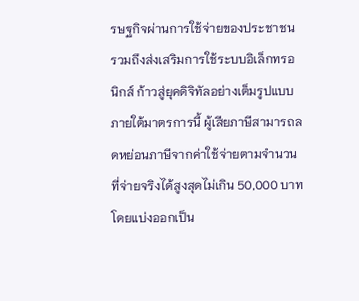รษฐกิจผ่านการใช้จ่ายของประชาชน รวมถึงส่งเสริมการใช้ระบบอิเล็กทรอนิกส์ ก้าวสู่ยุคดิจิทัลอย่างเต็มรูปแบบ ภายใต้มาตรการนี้ ผู้เสียภาษีสามารถลดหย่อนภาษีจากค่าใช้จ่ายตามจำนวนที่จ่ายจริงได้สูงสุดไม่เกิน 50,000 บาท โดยแบ่งออกเป็น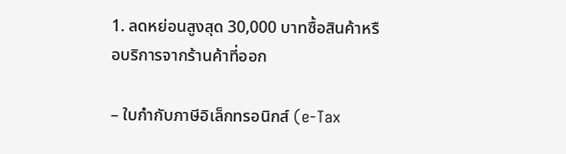1. ลดหย่อนสูงสุด 30,000 บาทซื้อสินค้าหรือบริการจากร้านค้าที่ออก

– ใบกำกับภาษีอิเล็กทรอนิกส์ (e-Tax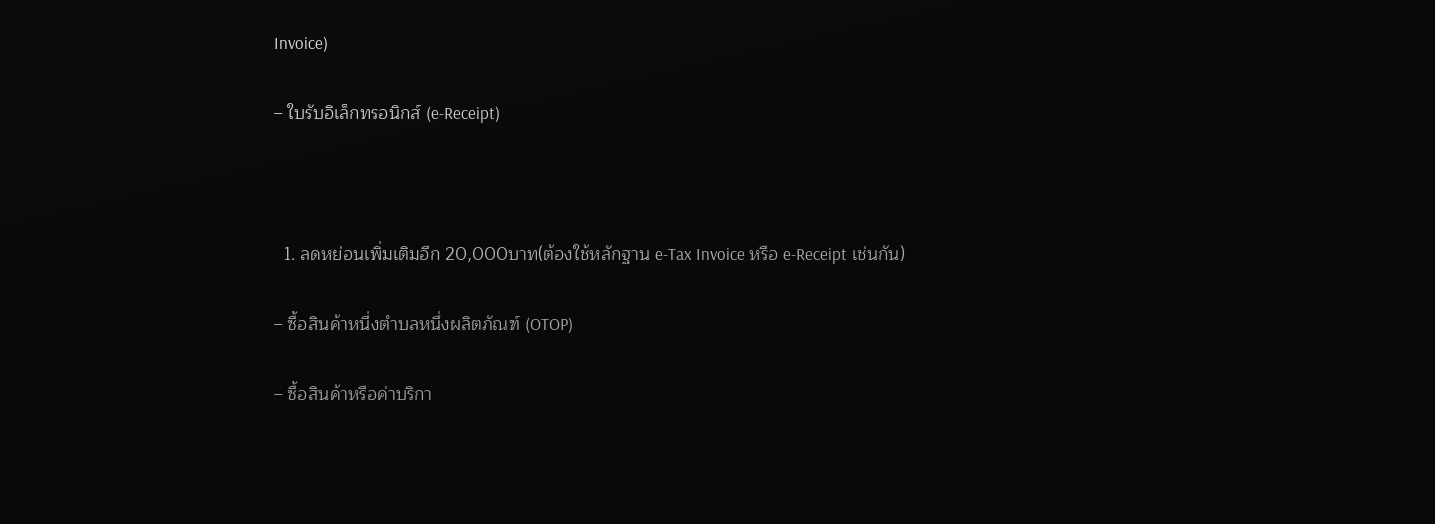Invoice)

– ใบรับอิเล็กทรอนิกส์ (e-Receipt)



  1. ลดหย่อนเพิ่มเติมอีก 20,000บาท(ต้องใช้หลักฐาน e-Tax Invoice หรือ e-Receipt เช่นกัน)

– ซื้อสินค้าหนึ่งตำบลหนึ่งผลิตภัณฑ์ (OTOP)

– ซื้อสินค้าหรือค่าบริกา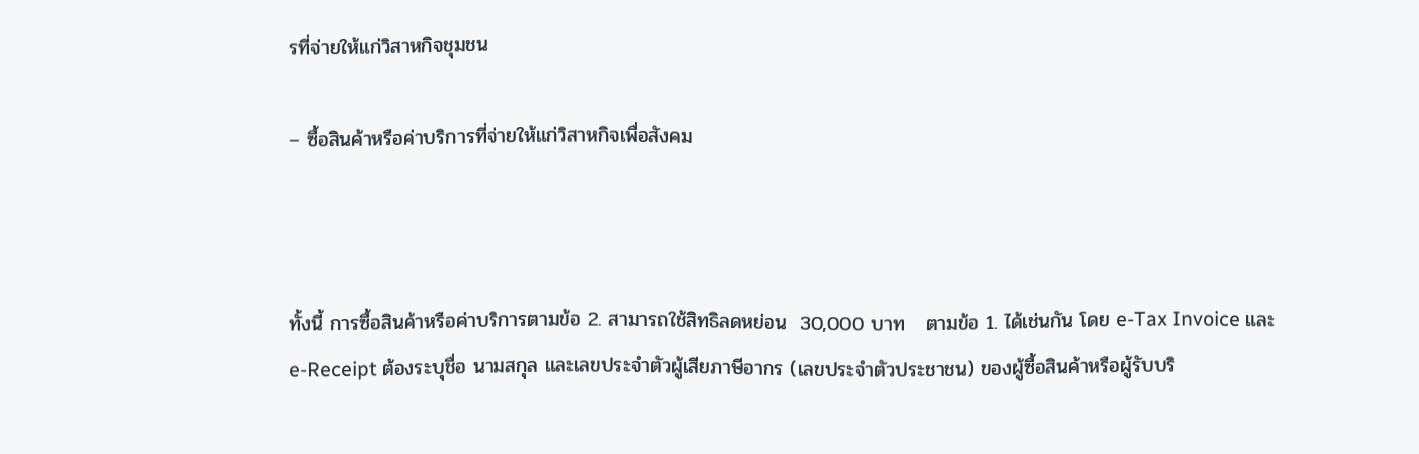รที่จ่ายให้แก่วิสาหกิจชุมชน

– ซื้อสินค้าหรือค่าบริการที่จ่ายให้แก่วิสาหกิจเพื่อสังคม



ทั้งนี้ การซื้อสินค้าหรือค่าบริการตามข้อ 2. สามารถใช้สิทธิลดหย่อน  30,000 บาท   ตามข้อ 1. ได้เช่นกัน โดย e-Tax Invoice และ e-Receipt ต้องระบุชื่อ นามสกุล และเลขประจำตัวผู้เสียภาษีอากร (เลขประจำตัวประชาชน) ของผู้ซื้อสินค้าหรือผู้รับบริ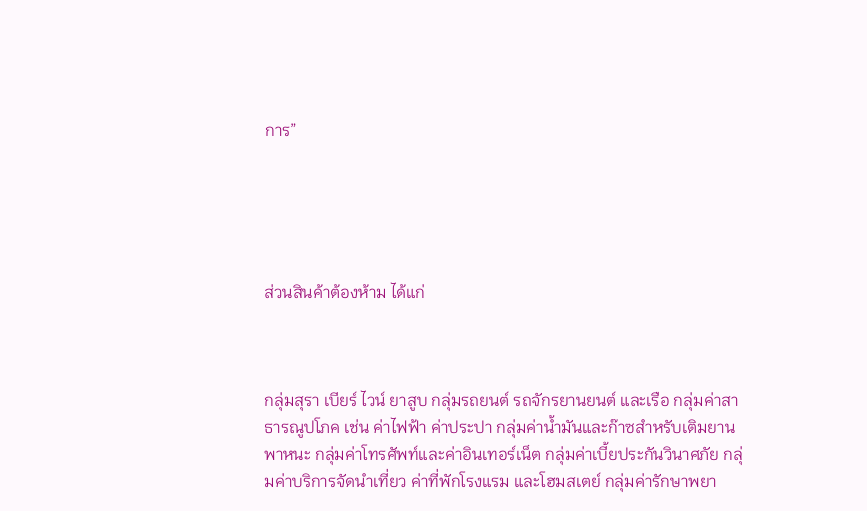การ”





ส่วนสินค้าต้องห้าม ได้แก่



กลุ่มสุรา เบียร์ ไวน์ ยาสูบ กลุ่มรถยนต์ รถจักรยานยนต์ และเรือ กลุ่มค่าสาธารณูปโภค เช่น ค่าไฟฟ้า ค่าประปา กลุ่มค่าน้ำมันและก๊าซสำหรับเติมยานพาหนะ กลุ่มค่าโทรศัพท์และค่าอินเทอร์เน็ต กลุ่มค่าเบี้ยประกันวินาศภัย กลุ่มค่าบริการจัดนำเที่ยว ค่าที่พักโรงแรม และโฮมสเตย์ กลุ่มค่ารักษาพยา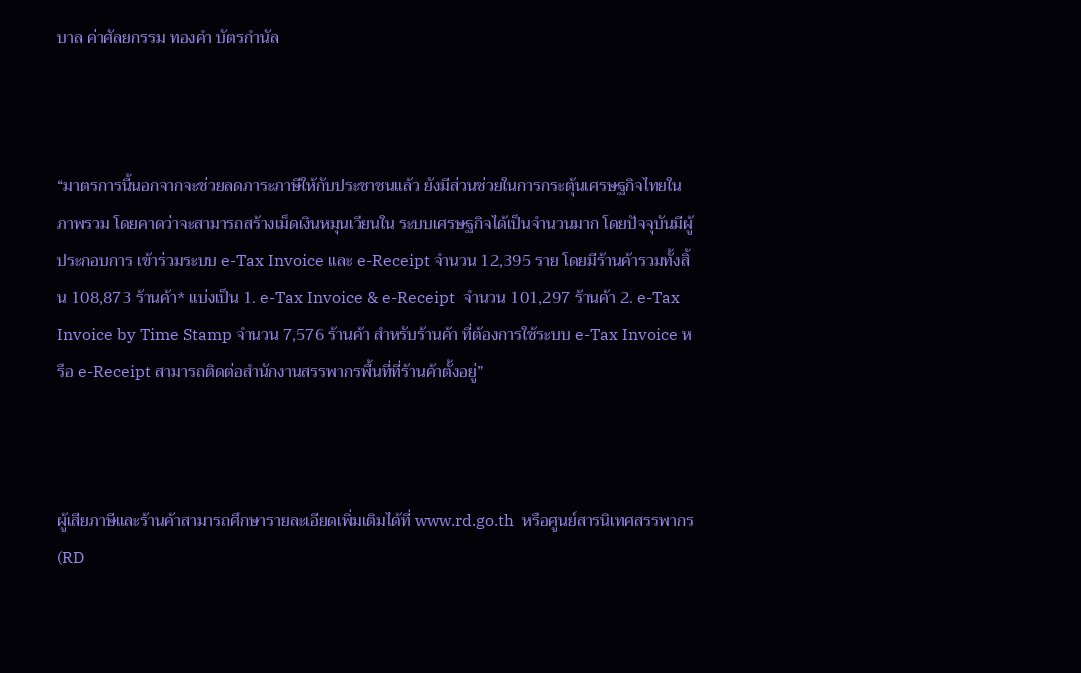บาล ค่าศัลยกรรม ทองคำ บัตรกำนัล



“มาตรการนี้นอกจากจะช่วยลดภาระภาษีให้กับประชาชนแล้ว ยังมีส่วนช่วยในการกระตุ้นเศรษฐกิจไทยในภาพรวม โดยคาดว่าจะสามารถสร้างเม็ดเงินหมุนเวียนใน ระบบเศรษฐกิจได้เป็นจำนวนมาก โดยปัจจุบันมีผู้ประกอบการ เข้าร่วมระบบ e-Tax Invoice และ e-Receipt จำนวน 12,395 ราย โดยมีร้านค้ารวมทั้งสิ้น 108,873 ร้านค้า* แบ่งเป็น 1. e-Tax Invoice & e-Receipt  จำนวน 101,297 ร้านค้า 2. e-Tax Invoice by Time Stamp จำนวน 7,576 ร้านค้า สำหรับร้านค้า ที่ต้องการใช้ระบบ e-Tax Invoice หรือ e-Receipt สามารถติดต่อสำนักงานสรรพากรพื้นที่ที่ร้านค้าตั้งอยู่”



ผู้เสียภาษีและร้านค้าสามารถศึกษารายละเอียดเพิ่มเติมได้ที่ www.rd.go.th  หรือศูนย์สารนิเทศสรรพากร (RD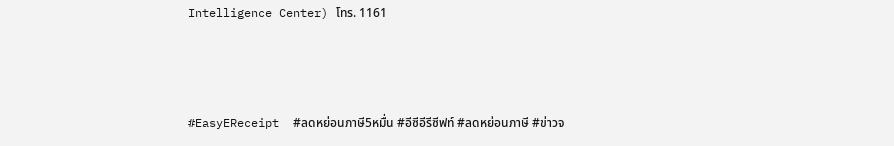Intelligence Center) โทร. 1161



#EasyEReceipt  #ลดหย่อนภาษี5หมื่น #อีซีอีรีซีฟท์ #ลดหย่อนภาษี #ข่าวจ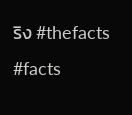ริง #thefacts #facts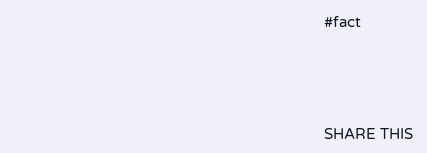#fact




SHARE THIS